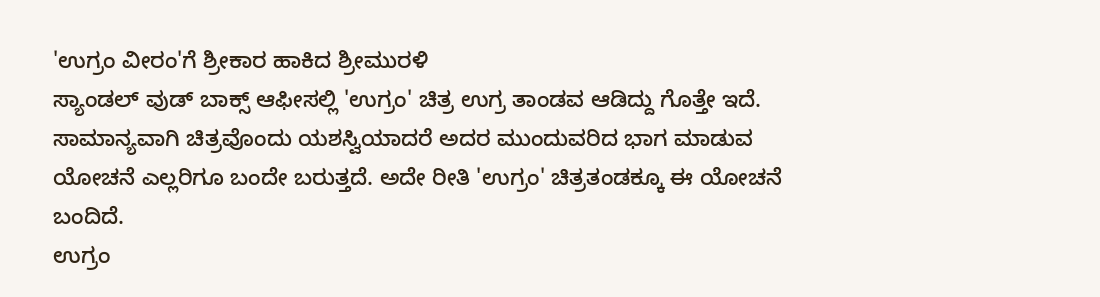'ಉಗ್ರಂ ವೀರಂ'ಗೆ ಶ್ರೀಕಾರ ಹಾಕಿದ ಶ್ರೀಮುರಳಿ
ಸ್ಯಾಂಡಲ್ ವುಡ್ ಬಾಕ್ಸ್ ಆಫೀಸಲ್ಲಿ 'ಉಗ್ರಂ' ಚಿತ್ರ ಉಗ್ರ ತಾಂಡವ ಆಡಿದ್ದು ಗೊತ್ತೇ ಇದೆ. ಸಾಮಾನ್ಯವಾಗಿ ಚಿತ್ರವೊಂದು ಯಶಸ್ವಿಯಾದರೆ ಅದರ ಮುಂದುವರಿದ ಭಾಗ ಮಾಡುವ ಯೋಚನೆ ಎಲ್ಲರಿಗೂ ಬಂದೇ ಬರುತ್ತದೆ. ಅದೇ ರೀತಿ 'ಉಗ್ರಂ' ಚಿತ್ರತಂಡಕ್ಕೂ ಈ ಯೋಚನೆ ಬಂದಿದೆ.
ಉಗ್ರಂ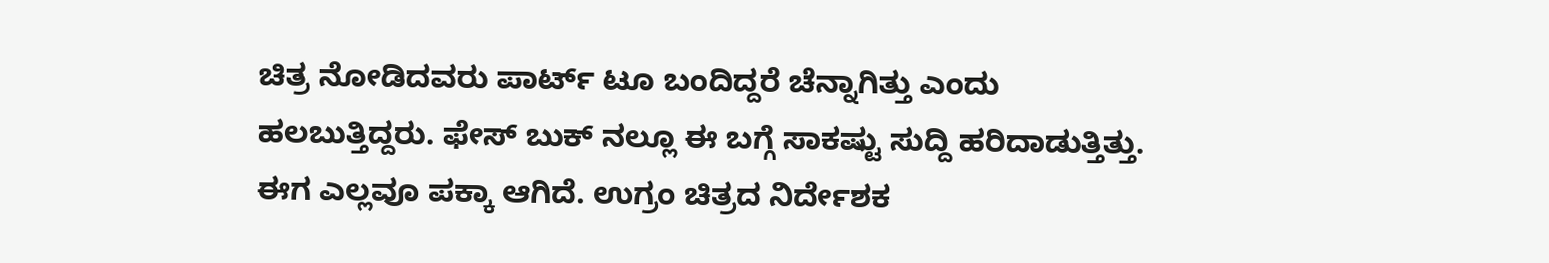ಚಿತ್ರ ನೋಡಿದವರು ಪಾರ್ಟ್ ಟೂ ಬಂದಿದ್ದರೆ ಚೆನ್ನಾಗಿತ್ತು ಎಂದು ಹಲಬುತ್ತಿದ್ದರು. ಫೇಸ್ ಬುಕ್ ನಲ್ಲೂ ಈ ಬಗ್ಗೆ ಸಾಕಷ್ಟು ಸುದ್ದಿ ಹರಿದಾಡುತ್ತಿತ್ತು. ಈಗ ಎಲ್ಲವೂ ಪಕ್ಕಾ ಆಗಿದೆ. ಉಗ್ರಂ ಚಿತ್ರದ ನಿರ್ದೇಶಕ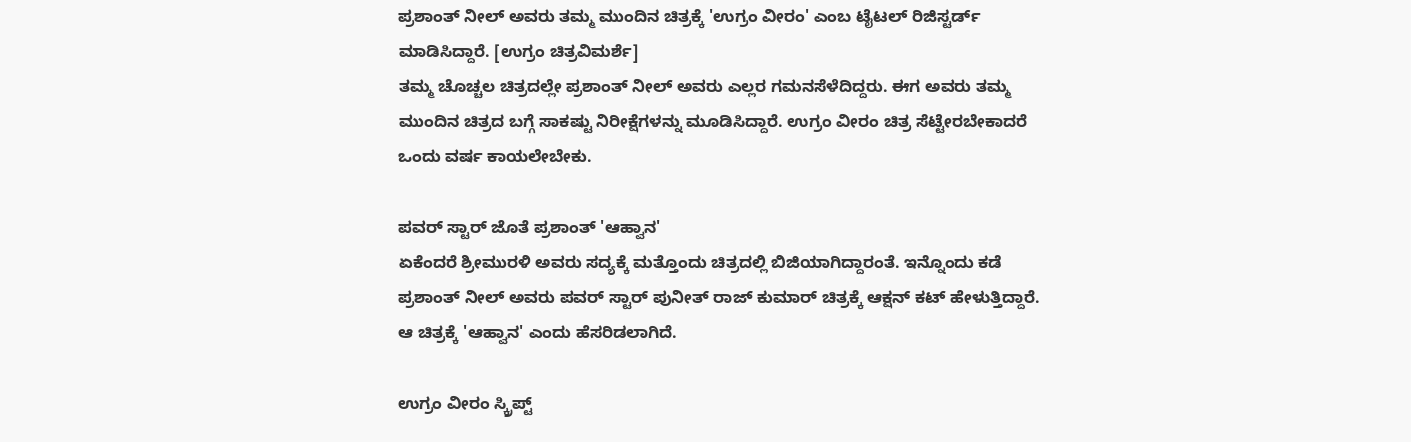ಪ್ರಶಾಂತ್ ನೀಲ್ ಅವರು ತಮ್ಮ ಮುಂದಿನ ಚಿತ್ರಕ್ಕೆ 'ಉಗ್ರಂ ವೀರಂ' ಎಂಬ ಟೈಟಲ್ ರಿಜಿಸ್ಟರ್ಡ್ ಮಾಡಿಸಿದ್ದಾರೆ. [ಉಗ್ರಂ ಚಿತ್ರವಿಮರ್ಶೆ]
ತಮ್ಮ ಚೊಚ್ಚಲ ಚಿತ್ರದಲ್ಲೇ ಪ್ರಶಾಂತ್ ನೀಲ್ ಅವರು ಎಲ್ಲರ ಗಮನಸೆಳೆದಿದ್ದರು. ಈಗ ಅವರು ತಮ್ಮ ಮುಂದಿನ ಚಿತ್ರದ ಬಗ್ಗೆ ಸಾಕಷ್ಟು ನಿರೀಕ್ಷೆಗಳನ್ನು ಮೂಡಿಸಿದ್ದಾರೆ. ಉಗ್ರಂ ವೀರಂ ಚಿತ್ರ ಸೆಟ್ಟೇರಬೇಕಾದರೆ ಒಂದು ವರ್ಷ ಕಾಯಲೇಬೇಕು.

ಪವರ್ ಸ್ಟಾರ್ ಜೊತೆ ಪ್ರಶಾಂತ್ 'ಆಹ್ವಾನ'
ಏಕೆಂದರೆ ಶ್ರೀಮುರಳಿ ಅವರು ಸದ್ಯಕ್ಕೆ ಮತ್ತೊಂದು ಚಿತ್ರದಲ್ಲಿ ಬಿಜಿಯಾಗಿದ್ದಾರಂತೆ. ಇನ್ನೊಂದು ಕಡೆ ಪ್ರಶಾಂತ್ ನೀಲ್ ಅವರು ಪವರ್ ಸ್ಟಾರ್ ಪುನೀತ್ ರಾಜ್ ಕುಮಾರ್ ಚಿತ್ರಕ್ಕೆ ಆಕ್ಷನ್ ಕಟ್ ಹೇಳುತ್ತಿದ್ದಾರೆ. ಆ ಚಿತ್ರಕ್ಕೆ 'ಆಹ್ವಾನ' ಎಂದು ಹೆಸರಿಡಲಾಗಿದೆ.

ಉಗ್ರಂ ವೀರಂ ಸ್ಕ್ರಿಪ್ಟ್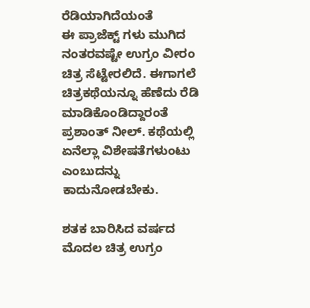ರೆಡಿಯಾಗಿದೆಯಂತೆ
ಈ ಪ್ರಾಜೆಕ್ಟ್ ಗಳು ಮುಗಿದ ನಂತರವಷ್ಟೇ ಉಗ್ರಂ ವೀರಂ ಚಿತ್ರ ಸೆಟ್ಟೇರಲಿದೆ. ಈಗಾಗಲೆ ಚಿತ್ರಕಥೆಯನ್ನೂ ಹೆಣೆದು ರೆಡಿ ಮಾಡಿಕೊಂಡಿದ್ದಾರಂತೆ ಪ್ರಶಾಂತ್ ನೀಲ್. ಕಥೆಯಲ್ಲಿ ಏನೆಲ್ಲಾ ವಿಶೇಷತೆಗಳುಂಟು ಎಂಬುದನ್ನು ಕಾದುನೋಡಬೇಕು.

ಶತಕ ಬಾರಿಸಿದ ವರ್ಷದ ಮೊದಲ ಚಿತ್ರ ಉಗ್ರಂ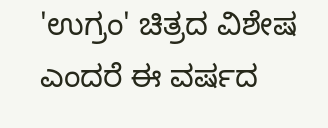'ಉಗ್ರಂ' ಚಿತ್ರದ ವಿಶೇಷ ಎಂದರೆ ಈ ವರ್ಷದ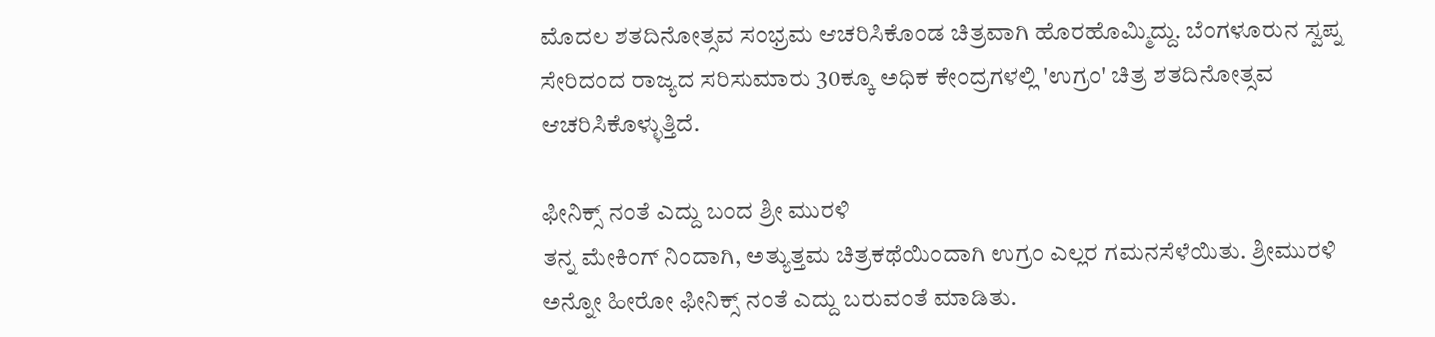ಮೊದಲ ಶತದಿನೋತ್ಸವ ಸಂಭ್ರಮ ಆಚರಿಸಿಕೊಂಡ ಚಿತ್ರವಾಗಿ ಹೊರಹೊಮ್ಮಿದ್ದು. ಬೆಂಗಳೂರುನ ಸ್ವಪ್ನ ಸೇರಿದಂದ ರಾಜ್ಯದ ಸರಿಸುಮಾರು 30ಕ್ಕೂ ಅಧಿಕ ಕೇಂದ್ರಗಳಲ್ಲಿ 'ಉಗ್ರಂ' ಚಿತ್ರ ಶತದಿನೋತ್ಸವ ಆಚರಿಸಿಕೊಳ್ಳುತ್ತಿದೆ.

ಫೀನಿಕ್ಸ್ ನಂತೆ ಎದ್ದು ಬಂದ ಶ್ರೀ ಮುರಳಿ
ತನ್ನ ಮೇಕಿಂಗ್ ನಿಂದಾಗಿ, ಅತ್ಯುತ್ತಮ ಚಿತ್ರಕಥೆಯಿಂದಾಗಿ ಉಗ್ರಂ ಎಲ್ಲರ ಗಮನಸೆಳೆಯಿತು. ಶ್ರೀಮುರಳಿ ಅನ್ನೋ ಹೀರೋ ಫೀನಿಕ್ಸ್ ನಂತೆ ಎದ್ದು ಬರುವಂತೆ ಮಾಡಿತು.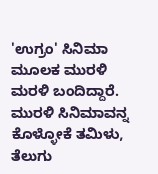'ಉಗ್ರಂ' ಸಿನಿಮಾ ಮೂಲಕ ಮುರಳಿ ಮರಳಿ ಬಂದಿದ್ದಾರೆ. ಮುರಳಿ ಸಿನಿಮಾವನ್ನ ಕೊಳ್ಳೋಕೆ ತಮಿಳು, ತೆಲುಗು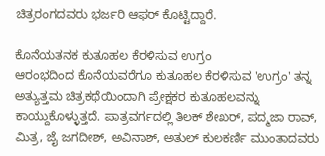ಚಿತ್ರರಂಗದವರು ಭರ್ಜರಿ ಆಫರ್ ಕೊಟ್ಟಿದ್ದಾರೆ.

ಕೊನೆಯತನಕ ಕುತೂಹಲ ಕೆರಳಿಸುವ ಉಗ್ರಂ
ಆರಂಭದಿಂದ ಕೊನೆಯವರೆಗೂ ಕುತೂಹಲ ಕೆರಳಿಸುವ 'ಉಗ್ರಂ' ತನ್ನ ಅತ್ಯುತ್ತಮ ಚಿತ್ರಕಥೆಯಿಂದಾಗಿ ಪ್ರೇಕ್ಷಕರ ಕುತೂಹಲವನ್ನು ಕಾಯ್ದುಕೊಳ್ಳುತ್ತದೆ. ಪಾತ್ರವರ್ಗದಲ್ಲಿ ತಿಲಕ್ ಶೇಖರ್, ಪದ್ಮಜಾ ರಾವ್, ಮಿತ್ರ, ಜೈ ಜಗದೀಶ್, ಅವಿನಾಶ್, ಅತುಲ್ ಕುಲಕರ್ಣಿ ಮುಂತಾದವರು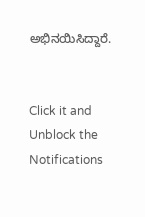ಅಭಿನಯಿಸಿದ್ದಾರೆ.


Click it and Unblock the Notifications